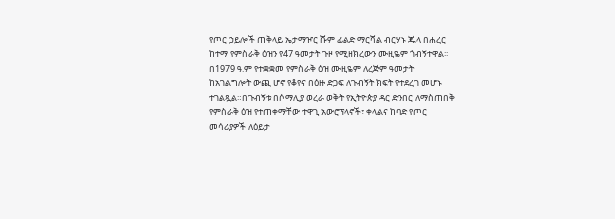የጦር ኃይሎች ጠቅላይ ኤታማዦር ሹም ፊልድ ማርሻል ብርሃኑ ጁላ በሐረር ከተማ የምስራቅ ዕዝን የ47 ዓመታት ጉዞ የሚዘክረውን ሙዚዬም ጎብኝተዋል፡፡በ1979 ዓ.ም የተቋቋመ የምስራቅ ዕዝ ሙዚዬም ለረጅም ዓመታት ከአገልግሎት ውጪ ሆኖ የቆየና በዕዙ ድጋፍ ለጉብኝት ክፍት የተደረገ መሆኑ ተገልጿል።በጉብኝቱ በሶማሊያ ወረራ ወቅት የኢትዮጵያ ዳር ድንበር ለማስጠበቅ የምስራቅ ዕዝ የተጠቀማቸው ተዋጊ አውሮፕላኖች፣ ቀላልና ከባድ የጦር መሳሪያዎች ለዕይታ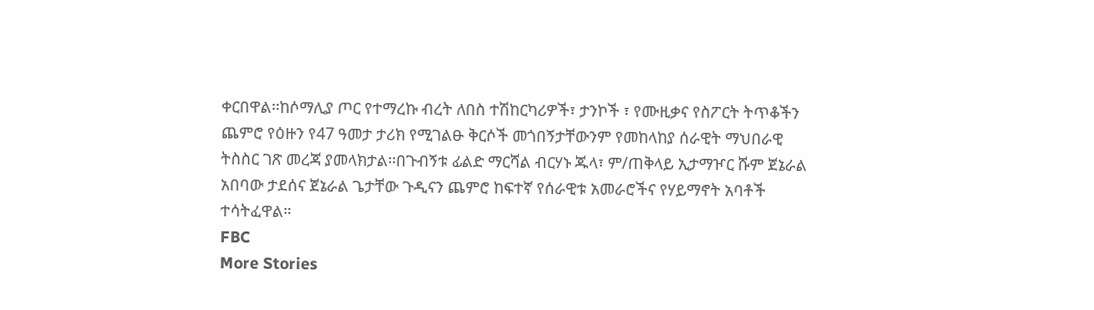ቀርበዋል፡፡ከሶማሊያ ጦር የተማረኩ ብረት ለበስ ተሽከርካሪዎች፣ ታንኮች ፣ የሙዚቃና የስፖርት ትጥቆችን ጨምሮ የዕዙን የ47 ዓመታ ታሪክ የሚገልፁ ቅርሶች መጎበኝታቸውንም የመከላከያ ሰራዊት ማህበራዊ ትስስር ገጽ መረጃ ያመላክታል፡፡በጉብኝቱ ፊልድ ማርሻል ብርሃኑ ጁላ፣ ም/ጠቅላይ ኢታማዦር ሹም ጀኔራል አበባው ታደሰና ጀኔራል ጌታቸው ጉዲናን ጨምሮ ከፍተኛ የሰራዊቱ አመራሮችና የሃይማኖት አባቶች ተሳትፈዋል።
FBC
More Stories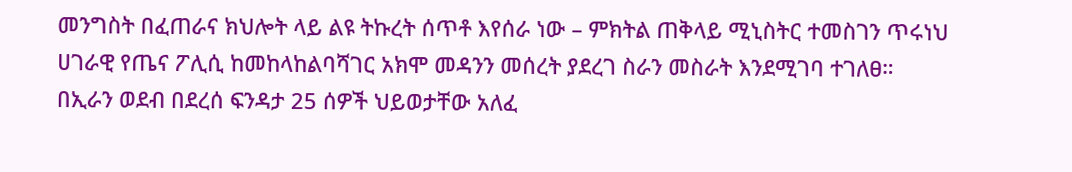መንግስት በፈጠራና ክህሎት ላይ ልዩ ትኩረት ሰጥቶ እየሰራ ነው – ምክትል ጠቅላይ ሚኒስትር ተመስገን ጥሩነህ
ሀገራዊ የጤና ፖሊሲ ከመከላከልባሻገር አክሞ መዳንን መሰረት ያደረገ ስራን መስራት እንደሚገባ ተገለፀ።
በኢራን ወደብ በደረሰ ፍንዳታ 25 ሰዎች ህይወታቸው አለፈ